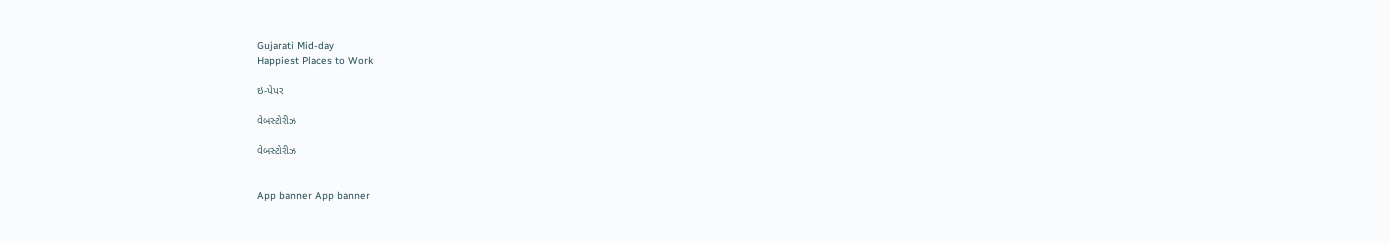Gujarati Mid-day
Happiest Places to Work

ઇ-પેપર

વેબસ્ટોરીઝ

વેબસ્ટોરીઝ


App banner App banner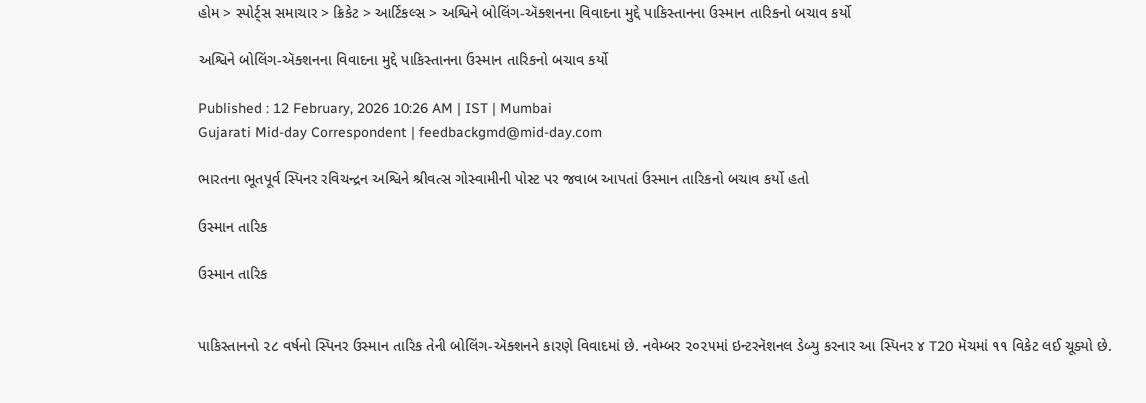હોમ > સ્પોર્ટ્સ સમાચાર > ક્રિકેટ > આર્ટિકલ્સ > અશ્વિને બોલિંગ-ઍક્શનના વિવાદના મુદ્દે પાકિસ્તાનના ઉસ્માન તારિકનો બચાવ કર્યો

અશ્વિને બોલિંગ-ઍક્શનના વિવાદના મુદ્દે પાકિસ્તાનના ઉસ્માન તારિકનો બચાવ કર્યો

Published : 12 February, 2026 10:26 AM | IST | Mumbai
Gujarati Mid-day Correspondent | feedbackgmd@mid-day.com

ભારતના ભૂતપૂર્વ સ્પિનર રવિચન્દ્રન અશ્વિને શ્રીવત્સ ગોસ્વામીની પોસ્ટ પર જવાબ આપતાં ઉસ્માન તારિકનો બચાવ કર્યો હતો

ઉસ્માન તારિક

ઉસ્માન તારિક


પાકિસ્તાનનો ૨૮ વર્ષનો સ્પિનર ઉસ્માન તારિક તેની બોલિંગ-ઍક્શનને કારણે વિવાદમાં છે. નવેમ્બર ૨૦૨૫માં ઇન્ટરનૅશનલ ડેબ્યુ કરનાર આ સ્પિનર ૪ T20 મૅચમાં ૧૧ વિકેટ લઈ ચૂક્યો છે.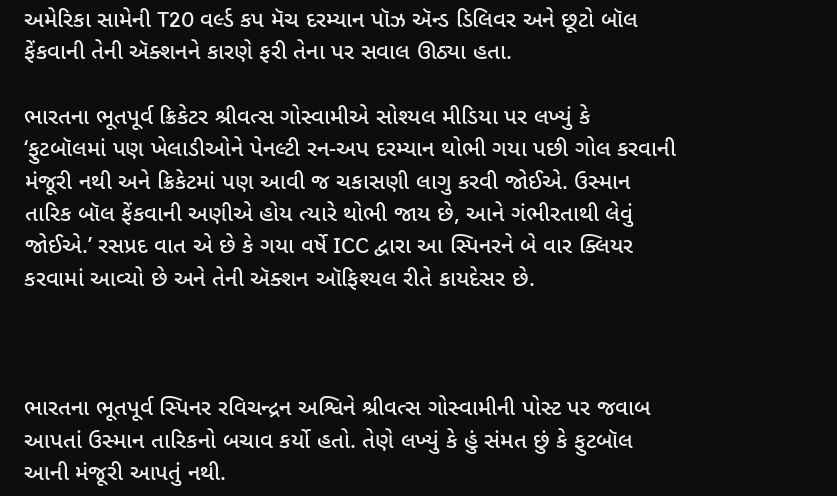અમેરિકા સામેની T20 વર્લ્ડ કપ મૅચ દરમ્યાન પૉઝ ઍન્ડ ડિલિવર અને છૂટો બૉલ ફેંકવાની તેની ઍક્શનને કારણે ફરી તેના પર સવાલ ઊઠ્યા હતા.

ભારતના ભૂતપૂર્વ ક્રિકેટર શ્રીવત્સ ગોસ્વામીએ સોશ્યલ મીડિયા પર લખ્યું કે ‘ફુટબૉલમાં પણ ખેલાડીઓને પેનલ્ટી રન-અપ દરમ્યાન થોભી ગયા પછી ગોલ કરવાની મંજૂરી નથી અને ક્રિકેટમાં પણ આવી જ ચકાસણી લાગુ કરવી જોઈએ. ઉસ્માન તારિક બૉલ ફેંકવાની અણીએ હોય ત્યારે થોભી જાય છે, આને ગંભીરતાથી લેવું જોઈએ.’ રસપ્રદ વાત એ છે કે ગયા વર્ષે ICC દ્વારા આ સ્પિનરને બે વાર ક્લિયર કરવામાં આવ્યો છે અને તેની ઍક્શન ઑફિશ્યલ રીતે કાયદેસર છે.



ભારતના ભૂતપૂર્વ સ્પિનર રવિચન્દ્રન અશ્વિને શ્રીવત્સ ગોસ્વામીની પોસ્ટ પર જવાબ આપતાં ઉસ્માન તારિકનો બચાવ કર્યો હતો. તેણે લખ્યું કે હું સંમત છું કે ફુટબૉલ આની મંજૂરી આપતું નથી.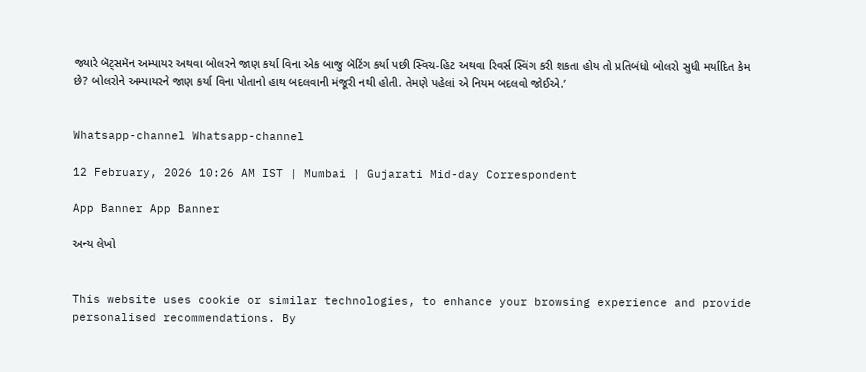જ્યારે બૅટ્સમૅન અમ્પાયર અથવા બોલરને જાણ કર્યા વિના એક બાજુ બૅટિંગ કર્યા પછી સ્વિચ-હિટ અથવા રિવર્સ સ્વિંગ કરી શકતા હોય તો પ્રતિબંધો બોલરો સુધી મર્યાદિત કેમ છે? બોલરોને અમ્પાયરને જાણ કર્યા વિના પોતાનો હાથ બદલવાની મંજૂરી નથી હોતી. તેમણે પહેલાં એ નિયમ બદલવો જોઈએ.’


Whatsapp-channel Whatsapp-channel

12 February, 2026 10:26 AM IST | Mumbai | Gujarati Mid-day Correspondent

App Banner App Banner

અન્ય લેખો


This website uses cookie or similar technologies, to enhance your browsing experience and provide personalised recommendations. By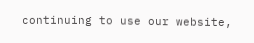continuing to use our website,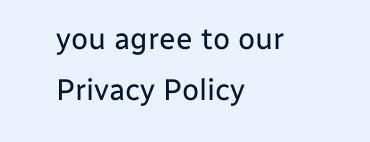you agree to our Privacy Policy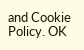and Cookie Policy. OK